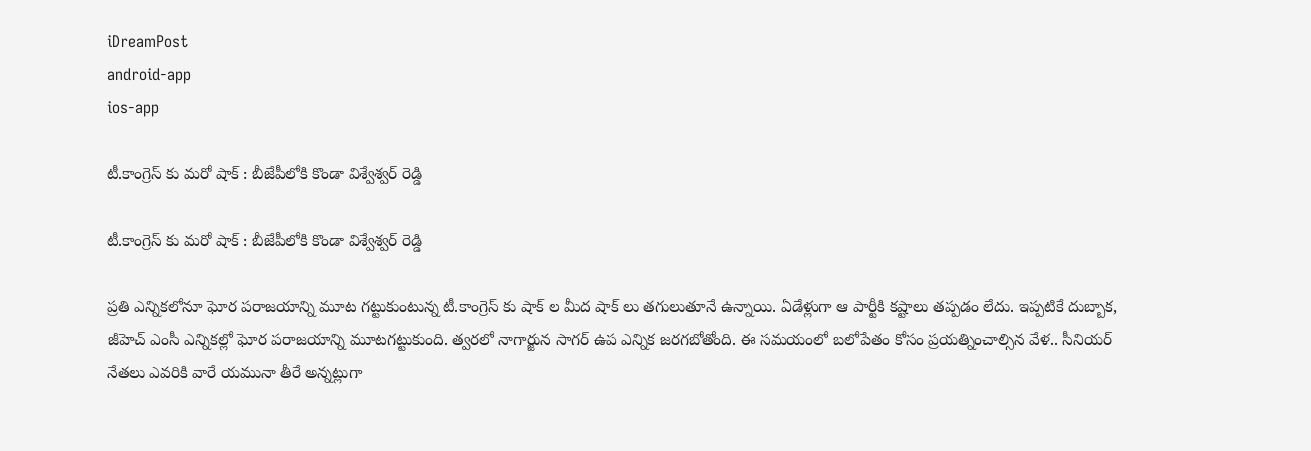iDreamPost
android-app
ios-app

టీ.కాంగ్రెస్ కు మ‌రో షాక్ : బీజేపీలోకి కొండా విశ్వేశ్వ‌ర్ రెడ్డి

టీ.కాంగ్రెస్ కు మ‌రో షాక్ : బీజేపీలోకి కొండా విశ్వేశ్వ‌ర్ రెడ్డి

ప్ర‌తి ఎన్నిక‌లోనూ ఘోర ప‌రాజ‌యాన్ని మూట గ‌ట్టుకుంటున్న టీ.కాంగ్రెస్ కు షాక్ ల‌ మీద షాక్ లు త‌గులుతూనే ఉన్నాయి. ఏడేళ్లుగా ఆ పార్టీకి క‌ష్టాలు త‌ప్ప‌డం లేదు. ఇప్ప‌టికే దుబ్బాక‌, జీహెచ్ ఎంసీ ఎన్నిక‌ల్లో ఘోర ప‌రాజ‌యాన్ని మూట‌గ‌ట్టుకుంది. త్వ‌ర‌లో నాగార్జున సాగ‌ర్ ఉప ఎన్నిక జ‌ర‌గ‌బోతోంది. ఈ స‌మ‌యంలో బ‌లోపేతం కోసం ప్ర‌య‌త్నించాల్సిన వేళ‌.. సీనియ‌ర్ నేత‌లు ఎవ‌రికి వారే య‌మునా తీరే అన్న‌ట్లుగా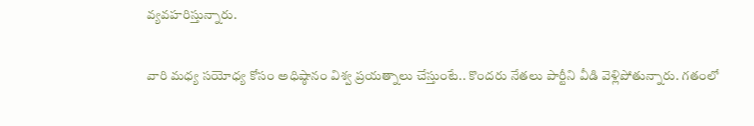వ్య‌వ‌హ‌రిస్తున్నారు.

వారి మ‌ధ్య స‌యోధ్య కోసం అధిష్ఠానం విశ్వ ప్ర‌య‌త్నాలు చేస్తుంటే.. కొంద‌రు నేత‌లు పార్టీని వీడి వెళ్లిపోతున్నారు. గ‌తంలో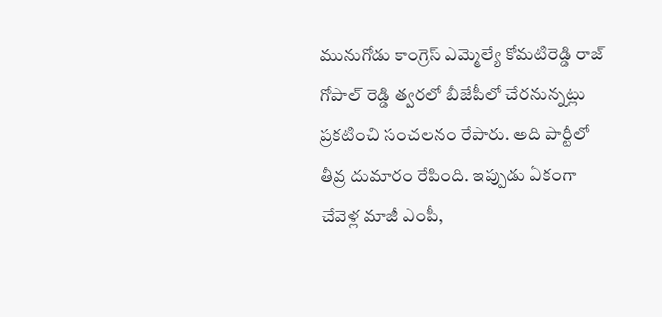మునుగోడు కాంగ్రెస్ ఎమ్మెల్యే కోమ‌టిరెడ్డి రాజ్ గోపాల్ రెడ్డి త్వ‌ర‌లో బీజేపీలో చేర‌నున్న‌ట్లు ప్ర‌క‌టించి సంచ‌ల‌నం రేపారు. అది పార్టీలో తీవ్ర దుమారం రేపింది. ఇప్పుడు ఏకంగా చేవెళ్ల మాజీ ఎంపీ,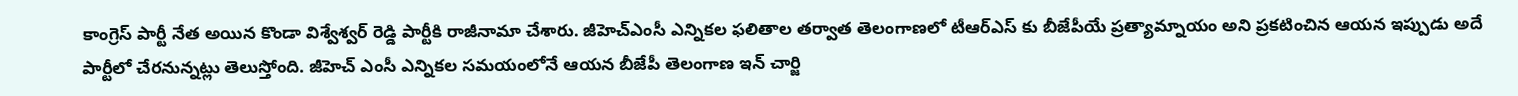కాంగ్రెస్ పార్టీ నేత అయిన కొండా విశ్వేశ్వర్ రెడ్డి పార్టీకి రాజీనామా చేశారు. జీహెచ్ఎంసీ ఎన్నిక‌ల ఫ‌లితాల త‌ర్వాత తెలంగాణ‌లో టీఆర్ఎస్ కు బీజేపీయే ప్ర‌త్యామ్నాయం అని ప్ర‌క‌టించిన ఆయ‌న ఇప్పుడు అదే పార్టీలో చేర‌నున్న‌ట్లు తెలుస్తోంది. జీహెచ్ ఎంసీ ఎన్నిక‌ల స‌మ‌యంలోనే ఆయ‌న బీజేపీ తెలంగాణ ఇన్ చార్జి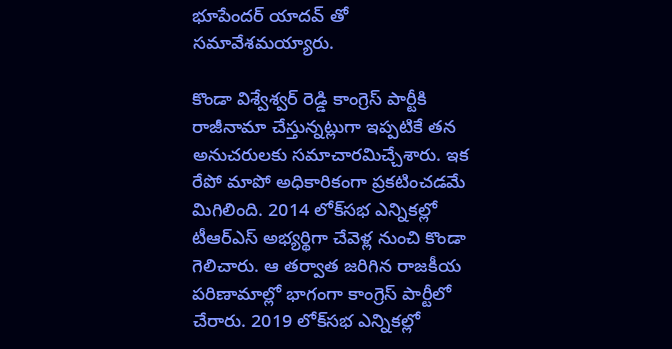భూపేంద‌ర్ యాద‌వ్ తో స‌మావేశ‌మ‌య్యారు.

కొండా విశ్వేశ్వర్ రెడ్డి కాంగ్రెస్ పార్టీకి రాజీనామా చేస్తున్న‌ట్లుగా ఇప్ప‌టికే తన అనుచరులకు సమాచారమిచ్చేశారు. ఇక రేపో మాపో అధికారికంగా ప్రకటించడమే మిగిలింది. 2014 లోక్‌సభ ఎన్నికల్లో టీఆర్ఎస్ అభ్యర్థిగా చేవెళ్ల నుంచి కొండా గెలిచారు. ఆ తర్వాత జరిగిన రాజకీయ పరిణామాల్లో భాగంగా కాంగ్రెస్ పార్టీలో చేరారు. 2019 లోక్‌సభ ఎన్నికల్లో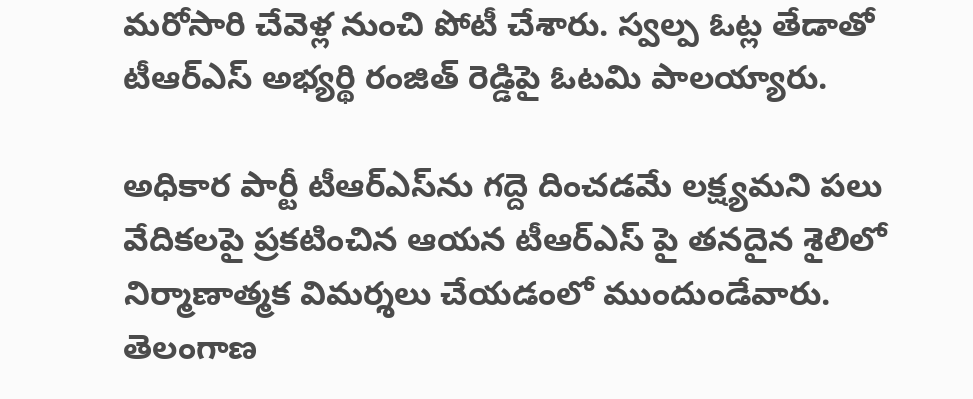మరోసారి చేవెళ్ల నుంచి పోటీ చేశారు. స్వల్ప ఓట్ల తేడాతో టీఆర్ఎస్ అభ్య‌ర్థి రంజిత్ రెడ్డిపై ఓటమి పాలయ్యారు.

అధికార పార్టీ టీఆర్ఎస్‌ను గద్దె దించడమే లక్ష్యమని పలు వేదికలపై ప్రకటించిన ఆయన టీఆర్ఎస్ పై తనదైన శైలిలో నిర్మాణాత్మక విమర్శలు చేయడంలో ముందుండేవారు. తెలంగాణ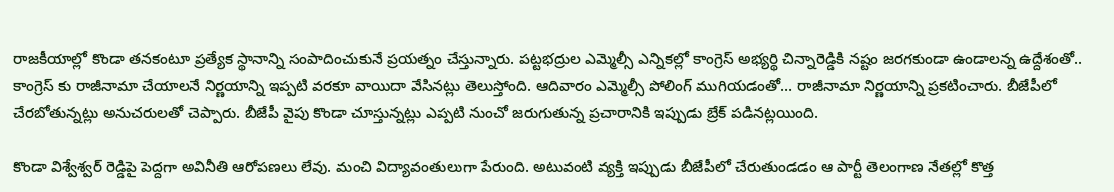రాజకీయాల్లో కొండా తనకంటూ ప్రత్యేక స్థానాన్ని సంపాదించుకునే ప్ర‌య‌త్నం చేస్తున్నారు. ప‌ట్ట‌భ‌ద్రుల‌ ఎమ్మెల్సీ ఎన్నికల్లో కాంగ్రెస్ అభ్యర్థి చిన్నారెడ్డికి నష్టం జరగకుండా ఉండాలన్న ఉద్దేశంతో.. కాంగ్రెస్ కు రాజీనామా చేయాల‌నే నిర్ణయాన్ని ఇప్ప‌టి వ‌ర‌కూ వాయిదా వేసిన‌ట్లు తెలుస్తోంది. ఆదివారం ఎమ్మెల్సీ పోలింగ్ ముగియడంతో… రాజీనామా నిర్ణయాన్ని ప్రకటించారు. బీజేపీలో చేరబోతున్నట్లు అనుచరులతో చెప్పారు. బీజేపీ వైపు కొండా చూస్తున్నట్లు ఎప్పటి నుంచో జ‌రుగుతున్న ప్ర‌చారానికి ఇప్పుడు బ్రేక్ ప‌డిన‌ట్ల‌యింది.

కొండా విశ్వేశ్వ‌ర్ రెడ్డిపై పెద్ద‌గా అవినీతి ఆరోప‌ణ‌లు లేవు. మంచి విద్యావంతులుగా పేరుంది. అటువంటి వ్య‌క్తి ఇప్పుడు బీజేపీలో చేరుతుండడం ఆ పార్టీ తెలంగాణ నేతల్లో కొత్త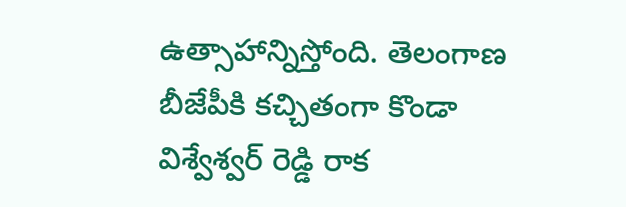ఉత్సాహాన్నిస్తోంది. తెలంగాణ బీజేపీకి కచ్చితంగా కొండా విశ్వేశ్వర్ రెడ్డి రాక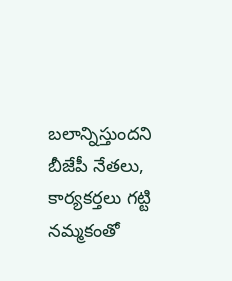బలాన్నిస్తుందని బీజేపీ నేతలు, కార్యకర్తలు గట్టి నమ్మకంతో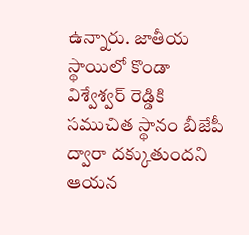ఉన్నారు. జాతీయ స్థాయిలో కొండా విశ్వేశ్వర్ రెడ్డికి సముచిత స్థానం బీజేపీ ద్వారా దక్కుతుందని ఆయన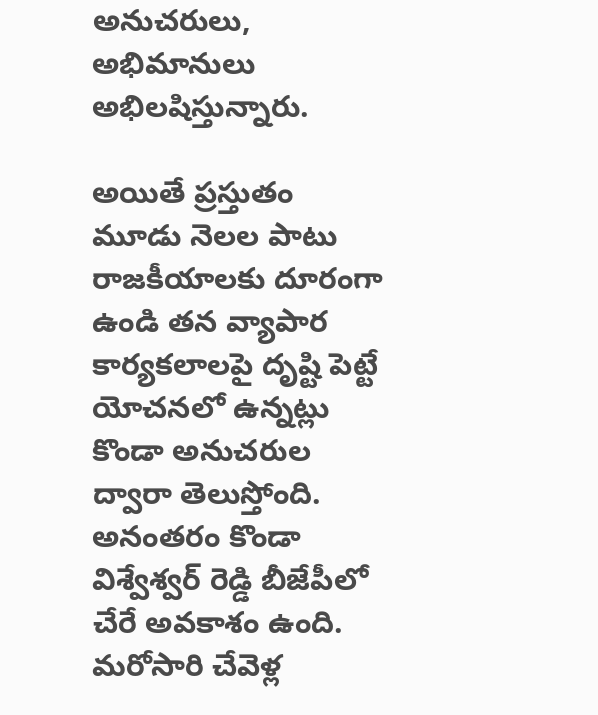అనుచరులు, అభిమానులు అభిలషిస్తున్నారు.

అయితే ప్ర‌స్తుతం మూడు నెల‌ల పాటు రాజ‌కీయాల‌కు దూరంగా ఉండి త‌న వ్యాపార కార్య‌క‌లాల‌పై దృష్టి పెట్టే యోచ‌న‌లో ఉన్న‌ట్లు కొండా అనుచ‌రుల ద్వారా తెలుస్తోంది. అనంత‌రం కొండా విశ్వేశ్వర్ రెడ్డి బీజేపీలో చేరే అవకాశం ఉంది. మ‌రోసారి చేవెళ్ల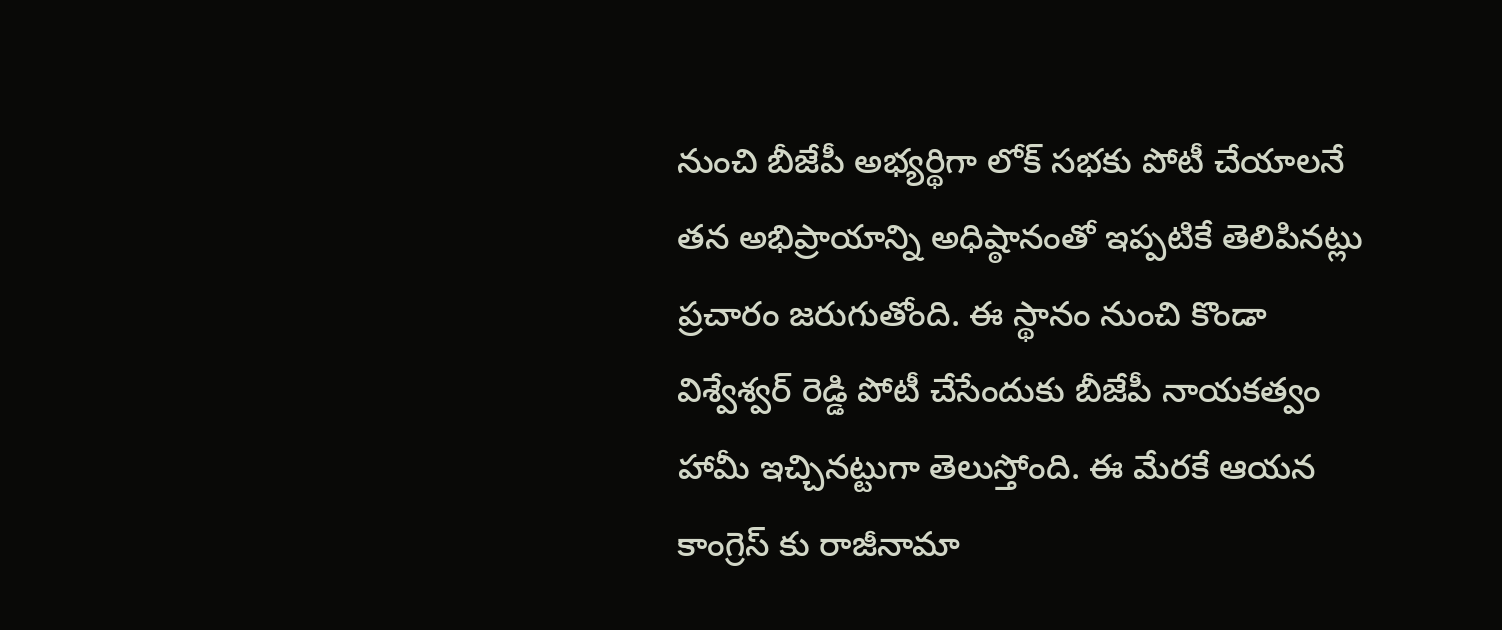నుంచి బీజేపీ అభ్య‌ర్థిగా లోక్ స‌భ‌కు పోటీ చేయాల‌నే త‌న అభిప్రాయాన్ని అధిష్ఠానంతో ఇప్ప‌టికే తెలిపిన‌ట్లు ప్ర‌చారం జ‌రుగుతోంది. ఈ స్థానం నుంచి కొండా విశ్వేశ్వర్ రెడ్డి పోటీ చేసేందుకు బీజేపీ నాయకత్వం హామీ ఇచ్చినట్టుగా తెలుస్తోంది. ఈ మేర‌కే ఆయ‌న కాంగ్రెస్ కు రాజీనామా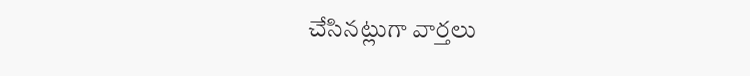చేసిన‌ట్లుగా వార్త‌లు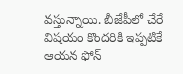వ‌స్తున్నాయి. బీజేపీలో చేరే విష‌యం కొంద‌రికి ఇప్ప‌టికే ఆయ‌న ఫోన్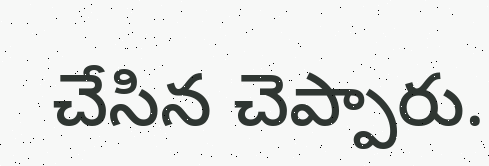చేసిన చెప్పారు.